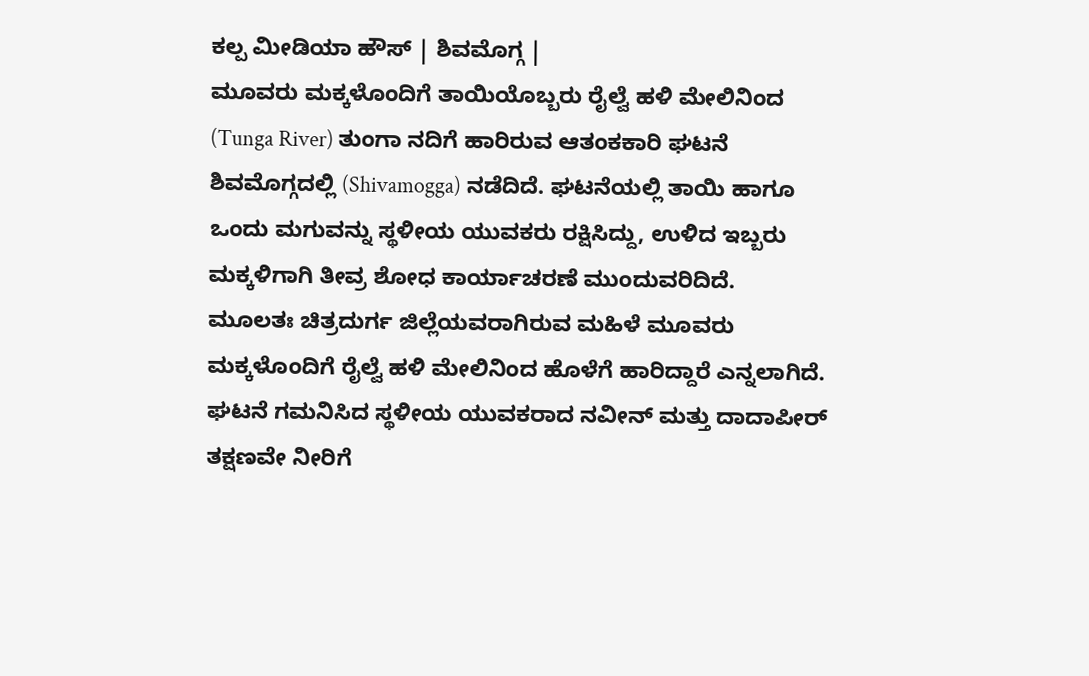ಕಲ್ಪ ಮೀಡಿಯಾ ಹೌಸ್ | ಶಿವಮೊಗ್ಗ |
ಮೂವರು ಮಕ್ಕಳೊಂದಿಗೆ ತಾಯಿಯೊಬ್ಬರು ರೈಲ್ವೆ ಹಳಿ ಮೇಲಿನಿಂದ (Tunga River) ತುಂಗಾ ನದಿಗೆ ಹಾರಿರುವ ಆತಂಕಕಾರಿ ಘಟನೆ ಶಿವಮೊಗ್ಗದಲ್ಲಿ (Shivamogga) ನಡೆದಿದೆ. ಘಟನೆಯಲ್ಲಿ ತಾಯಿ ಹಾಗೂ ಒಂದು ಮಗುವನ್ನು ಸ್ಥಳೀಯ ಯುವಕರು ರಕ್ಷಿಸಿದ್ದು, ಉಳಿದ ಇಬ್ಬರು ಮಕ್ಕಳಿಗಾಗಿ ತೀವ್ರ ಶೋಧ ಕಾರ್ಯಾಚರಣೆ ಮುಂದುವರಿದಿದೆ.
ಮೂಲತಃ ಚಿತ್ರದುರ್ಗ ಜಿಲ್ಲೆಯವರಾಗಿರುವ ಮಹಿಳೆ ಮೂವರು ಮಕ್ಕಳೊಂದಿಗೆ ರೈಲ್ವೆ ಹಳಿ ಮೇಲಿನಿಂದ ಹೊಳೆಗೆ ಹಾರಿದ್ದಾರೆ ಎನ್ನಲಾಗಿದೆ. ಘಟನೆ ಗಮನಿಸಿದ ಸ್ಥಳೀಯ ಯುವಕರಾದ ನವೀನ್ ಮತ್ತು ದಾದಾಪೀರ್ ತಕ್ಷಣವೇ ನೀರಿಗೆ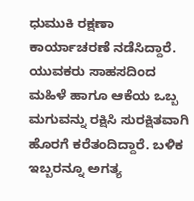ಧುಮುಕಿ ರಕ್ಷಣಾ ಕಾರ್ಯಾಚರಣೆ ನಡೆಸಿದ್ದಾರೆ.
ಯುವಕರು ಸಾಹಸದಿಂದ ಮಹಿಳೆ ಹಾಗೂ ಆಕೆಯ ಒಬ್ಬ ಮಗುವನ್ನು ರಕ್ಷಿಸಿ ಸುರಕ್ಷಿತವಾಗಿ ಹೊರಗೆ ಕರೆತಂದಿದ್ದಾರೆ. ಬಳಿಕ ಇಬ್ಬರನ್ನೂ ಅಗತ್ಯ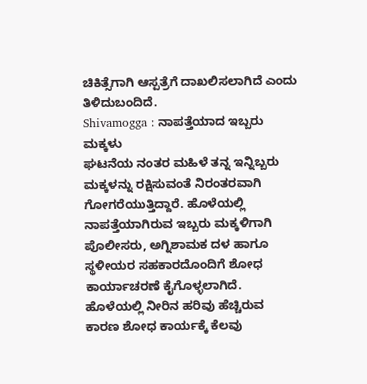ಚಿಕಿತ್ಸೆಗಾಗಿ ಆಸ್ಪತ್ರೆಗೆ ದಾಖಲಿಸಲಾಗಿದೆ ಎಂದು ತಿಳಿದುಬಂದಿದೆ.
Shivamogga : ನಾಪತ್ತೆಯಾದ ಇಬ್ಬರು ಮಕ್ಕಳು
ಘಟನೆಯ ನಂತರ ಮಹಿಳೆ ತನ್ನ ಇನ್ನಿಬ್ಬರು ಮಕ್ಕಳನ್ನು ರಕ್ಷಿಸುವಂತೆ ನಿರಂತರವಾಗಿ ಗೋಗರೆಯುತ್ತಿದ್ದಾರೆ. ಹೊಳೆಯಲ್ಲಿ ನಾಪತ್ತೆಯಾಗಿರುವ ಇಬ್ಬರು ಮಕ್ಕಳಿಗಾಗಿ ಪೊಲೀಸರು, ಅಗ್ನಿಶಾಮಕ ದಳ ಹಾಗೂ ಸ್ಥಳೀಯರ ಸಹಕಾರದೊಂದಿಗೆ ಶೋಧ ಕಾರ್ಯಾಚರಣೆ ಕೈಗೊಳ್ಳಲಾಗಿದೆ.
ಹೊಳೆಯಲ್ಲಿ ನೀರಿನ ಹರಿವು ಹೆಚ್ಚಿರುವ ಕಾರಣ ಶೋಧ ಕಾರ್ಯಕ್ಕೆ ಕೆಲವು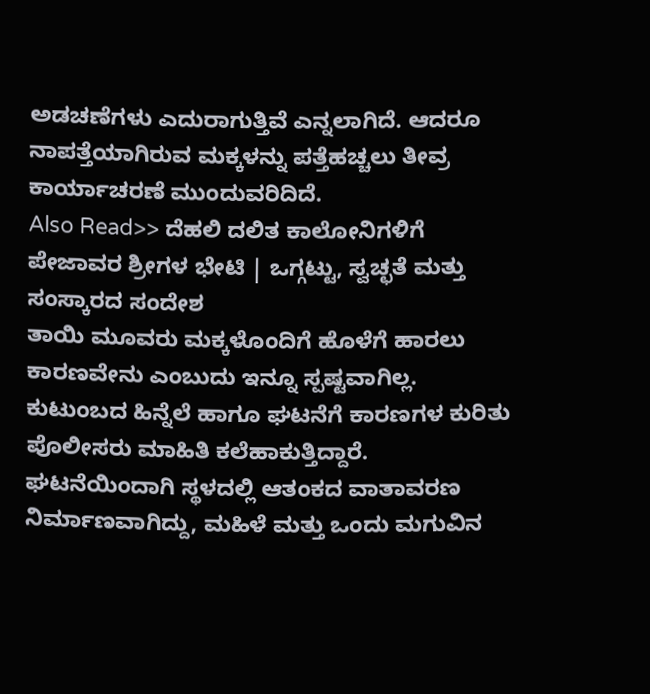ಅಡಚಣೆಗಳು ಎದುರಾಗುತ್ತಿವೆ ಎನ್ನಲಾಗಿದೆ. ಆದರೂ ನಾಪತ್ತೆಯಾಗಿರುವ ಮಕ್ಕಳನ್ನು ಪತ್ತೆಹಚ್ಚಲು ತೀವ್ರ ಕಾರ್ಯಾಚರಣೆ ಮುಂದುವರಿದಿದೆ.
Also Read>> ದೆಹಲಿ ದಲಿತ ಕಾಲೋನಿಗಳಿಗೆ ಪೇಜಾವರ ಶ್ರೀಗಳ ಭೇಟಿ | ಒಗ್ಗಟ್ಟು, ಸ್ವಚ್ಛತೆ ಮತ್ತು ಸಂಸ್ಕಾರದ ಸಂದೇಶ
ತಾಯಿ ಮೂವರು ಮಕ್ಕಳೊಂದಿಗೆ ಹೊಳೆಗೆ ಹಾರಲು ಕಾರಣವೇನು ಎಂಬುದು ಇನ್ನೂ ಸ್ಪಷ್ಟವಾಗಿಲ್ಲ. ಕುಟುಂಬದ ಹಿನ್ನೆಲೆ ಹಾಗೂ ಘಟನೆಗೆ ಕಾರಣಗಳ ಕುರಿತು ಪೊಲೀಸರು ಮಾಹಿತಿ ಕಲೆಹಾಕುತ್ತಿದ್ದಾರೆ.
ಘಟನೆಯಿಂದಾಗಿ ಸ್ಥಳದಲ್ಲಿ ಆತಂಕದ ವಾತಾವರಣ ನಿರ್ಮಾಣವಾಗಿದ್ದು, ಮಹಿಳೆ ಮತ್ತು ಒಂದು ಮಗುವಿನ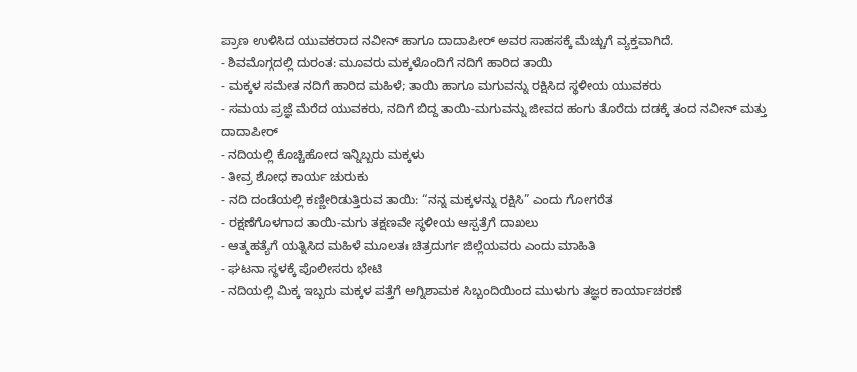ಪ್ರಾಣ ಉಳಿಸಿದ ಯುವಕರಾದ ನವೀನ್ ಹಾಗೂ ದಾದಾಪೀರ್ ಅವರ ಸಾಹಸಕ್ಕೆ ಮೆಚ್ಚುಗೆ ವ್ಯಕ್ತವಾಗಿದೆ.
- ಶಿವಮೊಗ್ಗದಲ್ಲಿ ದುರಂತ: ಮೂವರು ಮಕ್ಕಳೊಂದಿಗೆ ನದಿಗೆ ಹಾರಿದ ತಾಯಿ
- ಮಕ್ಕಳ ಸಮೇತ ನದಿಗೆ ಹಾರಿದ ಮಹಿಳೆ; ತಾಯಿ ಹಾಗೂ ಮಗುವನ್ನು ರಕ್ಷಿಸಿದ ಸ್ಥಳೀಯ ಯುವಕರು
- ಸಮಯ ಪ್ರಜ್ಞೆ ಮೆರೆದ ಯುವಕರು, ನದಿಗೆ ಬಿದ್ದ ತಾಯಿ-ಮಗುವನ್ನು ಜೀವದ ಹಂಗು ತೊರೆದು ದಡಕ್ಕೆ ತಂದ ನವೀನ್ ಮತ್ತು ದಾದಾಪೀರ್
- ನದಿಯಲ್ಲಿ ಕೊಚ್ಚಿಹೋದ ಇನ್ನಿಬ್ಬರು ಮಕ್ಕಳು
- ತೀವ್ರ ಶೋಧ ಕಾರ್ಯ ಚುರುಕು
- ನದಿ ದಂಡೆಯಲ್ಲಿ ಕಣ್ಣೀರಿಡುತ್ತಿರುವ ತಾಯಿ: “ನನ್ನ ಮಕ್ಕಳನ್ನು ರಕ್ಷಿಸಿ” ಎಂದು ಗೋಗರೆತ
- ರಕ್ಷಣೆಗೊಳಗಾದ ತಾಯಿ-ಮಗು ತಕ್ಷಣವೇ ಸ್ಥಳೀಯ ಆಸ್ಪತ್ರೆಗೆ ದಾಖಲು
- ಆತ್ಮಹತ್ಯೆಗೆ ಯತ್ನಿಸಿದ ಮಹಿಳೆ ಮೂಲತಃ ಚಿತ್ರದುರ್ಗ ಜಿಲ್ಲೆಯವರು ಎಂದು ಮಾಹಿತಿ
- ಘಟನಾ ಸ್ಥಳಕ್ಕೆ ಪೊಲೀಸರು ಭೇಟಿ
- ನದಿಯಲ್ಲಿ ಮಿಕ್ಕ ಇಬ್ಬರು ಮಕ್ಕಳ ಪತ್ತೆಗೆ ಅಗ್ನಿಶಾಮಕ ಸಿಬ್ಬಂದಿಯಿಂದ ಮುಳುಗು ತಜ್ಞರ ಕಾರ್ಯಾಚರಣೆ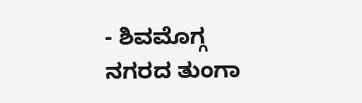- ಶಿವಮೊಗ್ಗ ನಗರದ ತುಂಗಾ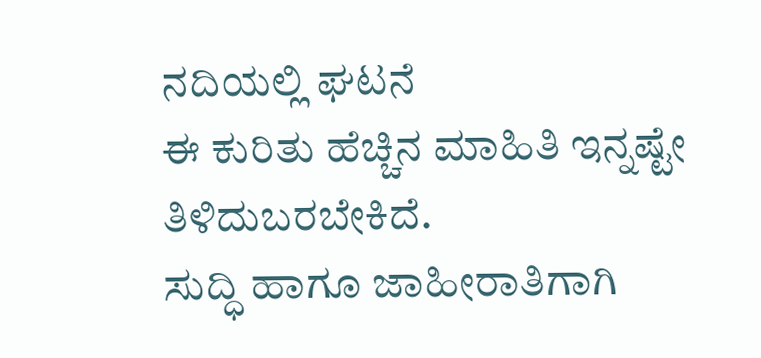ನದಿಯಲ್ಲಿ ಘಟನೆ
ಈ ಕುರಿತು ಹೆಚ್ಚಿನ ಮಾಹಿತಿ ಇನ್ನಷ್ಟೇ ತಿಳಿದುಬರಬೇಕಿದೆ.
ಸುದ್ಧಿ ಹಾಗೂ ಜಾಹೀರಾತಿಗಾಗಿ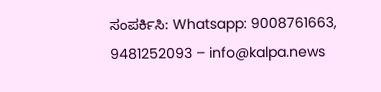ಸಂಪರ್ಕಿಸಿ: Whatsapp: 9008761663, 9481252093 – info@kalpa.news